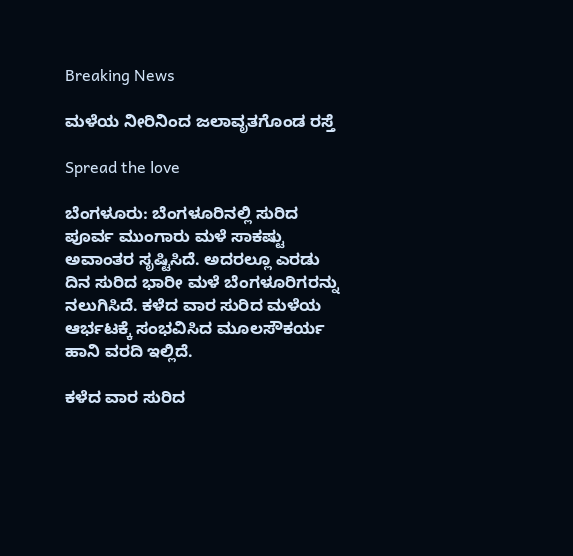Breaking News

ಮಳೆಯ ನೀರಿನಿಂದ ಜಲಾವೃತಗೊಂಡ ರಸ್ತೆ

Spread the love

ಬೆಂಗಳೂರು: ಬೆಂಗಳೂರಿನಲ್ಲಿ ಸುರಿದ ಪೂರ್ವ ಮುಂಗಾರು ಮಳೆ ಸಾಕಷ್ಟು ಅವಾಂತರ ಸೃಷ್ಟಿಸಿದೆ. ಅದರಲ್ಲೂ ಎರಡು ದಿನ ಸುರಿದ ಭಾರೀ ಮಳೆ ಬೆಂಗಳೂರಿಗರನ್ನು ನಲುಗಿಸಿದೆ. ಕಳೆದ ವಾರ ಸುರಿದ ಮಳೆಯ ಆರ್ಭಟಕ್ಕೆ ಸಂಭವಿಸಿದ ಮೂಲಸೌಕರ್ಯ ಹಾನಿ ವರದಿ ಇಲ್ಲಿದೆ.

ಕಳೆದ ವಾರ ಸುರಿದ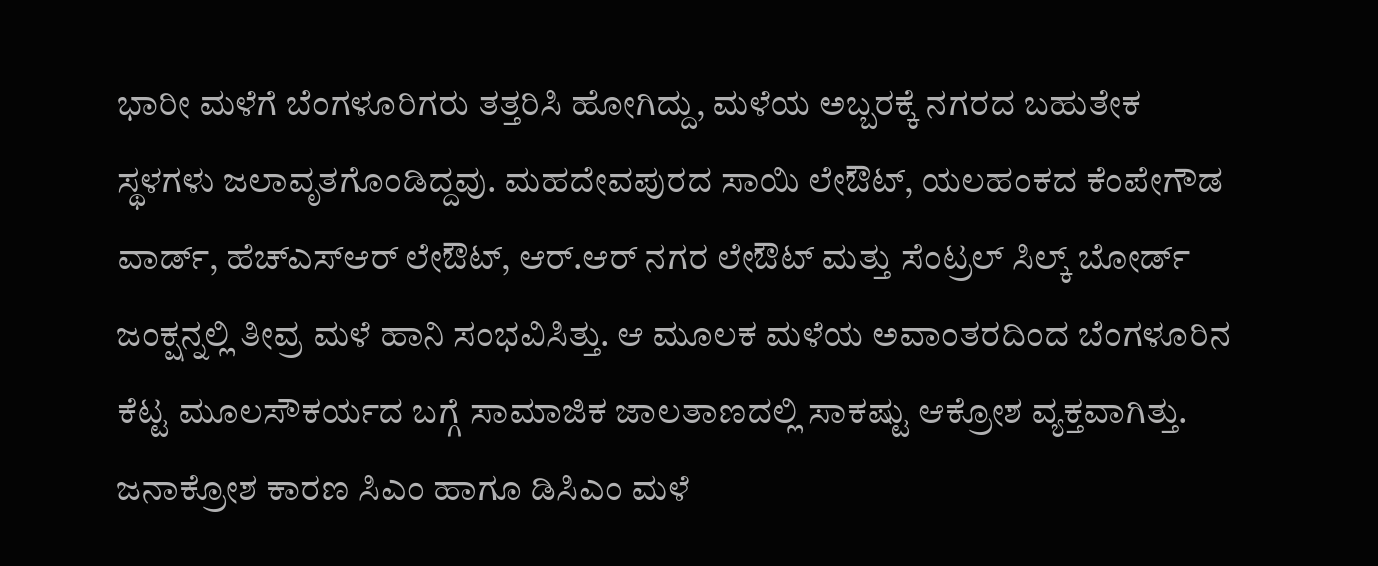ಭಾರೀ ಮಳೆಗೆ ಬೆಂಗಳೂರಿಗರು ತತ್ತರಿಸಿ ಹೋಗಿದ್ದು, ಮಳೆಯ ಅಬ್ಬರಕ್ಕೆ ನಗರದ ಬಹುತೇಕ ಸ್ಥಳಗಳು ಜಲಾವೃತಗೊಂಡಿದ್ದವು. ಮಹದೇವಪುರದ ಸಾಯಿ ಲೇಔಟ್, ಯಲಹಂಕದ ಕೆಂಪೇಗೌಡ ವಾರ್ಡ್, ಹೆಚ್ಎಸ್ಆರ್ ಲೇಔಟ್, ಆರ್.ಆರ್ ನಗರ ಲೇಔಟ್ ಮತ್ತು ಸೆಂಟ್ರಲ್ ಸಿಲ್ಕ್ ಬೋರ್ಡ್ ಜಂಕ್ಷನ್ನಲ್ಲಿ ತೀವ್ರ ಮಳೆ ಹಾನಿ ಸಂಭವಿಸಿತ್ತು. ಆ ಮೂಲಕ ಮಳೆಯ ಅವಾಂತರದಿಂದ ಬೆಂಗಳೂರಿನ ಕೆಟ್ಟ ಮೂಲಸೌಕರ್ಯದ ಬಗ್ಗೆ ಸಾಮಾಜಿಕ ಜಾಲತಾಣದಲ್ಲಿ ಸಾಕಷ್ಟು ಆಕ್ರೋಶ ವ್ಯಕ್ತವಾಗಿತ್ತು. ಜನಾಕ್ರೋಶ ಕಾರಣ ಸಿಎಂ ಹಾಗೂ ಡಿಸಿಎಂ ಮಳೆ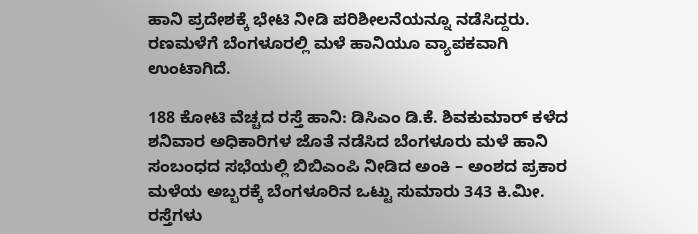ಹಾನಿ ಪ್ರದೇಶಕ್ಕೆ ಭೇಟಿ ನೀಡಿ ಪರಿಶೀಲನೆಯನ್ನೂ ನಡೆಸಿದ್ದರು. ರಣಮಳೆಗೆ ಬೆಂಗಳೂರಲ್ಲಿ ಮಳೆ ಹಾನಿಯೂ ವ್ಯಾಪಕವಾಗಿ ಉಂಟಾಗಿದೆ.

188 ಕೋಟಿ ವೆಚ್ಚದ ರಸ್ತೆ ಹಾನಿ: ಡಿಸಿಎಂ ಡಿ.ಕೆ. ಶಿವಕುಮಾರ್ ಕಳೆದ ಶನಿವಾರ ಅಧಿಕಾರಿಗಳ ಜೊತೆ ನಡೆಸಿದ ಬೆಂಗಳೂರು ಮಳೆ‌ ಹಾನಿ ಸಂಬಂಧದ ಸಭೆಯಲ್ಲಿ ಬಿಬಿಎಂಪಿ ನೀಡಿದ ಅಂಕಿ – ಅಂಶದ ಪ್ರಕಾರ ಮಳೆಯ ಅಬ್ಬರಕ್ಕೆ ಬೆಂಗಳೂರಿನ ಒಟ್ಟು ಸುಮಾರು 343 ಕಿ.ಮೀ. ರಸ್ತೆಗಳು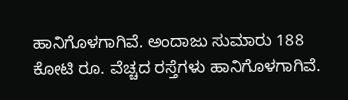ಹಾನಿಗೊಳಗಾಗಿವೆ. ಅಂದಾಜು ಸುಮಾರು 188 ಕೋಟಿ ರೂ. ವೆಚ್ಚದ ರಸ್ತೆಗಳು ಹಾನಿಗೊಳಗಾಗಿವೆ.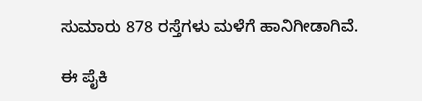ಸುಮಾರು 878 ರಸ್ತೆಗಳು ಮಳೆಗೆ ಹಾನಿಗೀಡಾಗಿವೆ.

ಈ ಪೈಕಿ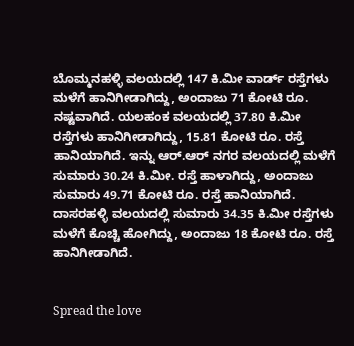ಬೊಮ್ಮನಹಳ್ಳಿ ವಲಯದಲ್ಲಿ 147 ಕಿ.ಮೀ ವಾರ್ಡ್ ರಸ್ತೆಗಳು ಮಳೆಗೆ ಹಾನಿಗೀಡಾಗಿದ್ದು, ಅಂದಾಜು 71 ಕೋಟಿ ರೂ. ನಷ್ಟವಾಗಿದೆ. ಯಲಹಂಕ ವಲಯದಲ್ಲಿ 37.80 ಕಿ.ಮೀ ರಸ್ತೆಗಳು ಹಾನಿಗೀಡಾಗಿದ್ದು, 15.81 ಕೋಟಿ ರೂ. ರಸ್ತೆ ಹಾನಿಯಾಗಿದೆ. ಇನ್ನು ಆರ್.ಆರ್ ನಗರ ವಲಯದಲ್ಲಿ ಮಳೆಗೆ ಸುಮಾರು 30.24 ಕಿ.ಮೀ. ರಸ್ತೆ ಹಾಳಾಗಿದ್ದು, ಅಂದಾಜು ಸುಮಾರು 49.71 ಕೋಟಿ ರೂ. ರಸ್ತೆ ಹಾನಿಯಾಗಿದೆ. ದಾಸರಹಳ್ಳಿ ವಲಯದಲ್ಲಿ ಸುಮಾರು 34.35 ಕಿ.ಮೀ ರಸ್ತೆಗಳು ಮಳೆಗೆ ಕೊಚ್ಚಿ ಹೋಗಿದ್ದು, ಅಂದಾಜು 18 ಕೋಟಿ ರೂ. ರಸ್ತೆ ಹಾನಿಗೀಡಾಗಿದೆ.


Spread the love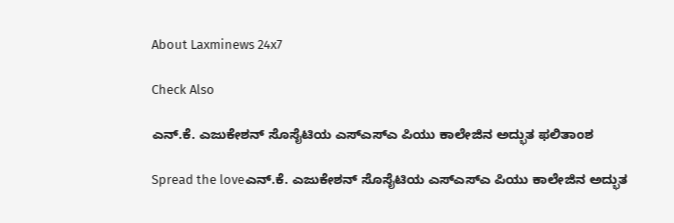About Laxminews 24x7

Check Also

ಎನ್.ಕೆ. ಎಜುಕೇಶನ್ ಸೊಸೈಟಿಯ ಎಸ್‌ಎಸ್‌ಎ ಪಿಯು ಕಾಲೇಜಿನ ಅದ್ಭುತ ಫಲಿತಾಂಶ

Spread the loveಎನ್.ಕೆ. ಎಜುಕೇಶನ್ ಸೊಸೈಟಿಯ ಎಸ್‌ಎಸ್‌ಎ ಪಿಯು ಕಾಲೇಜಿನ ಅದ್ಭುತ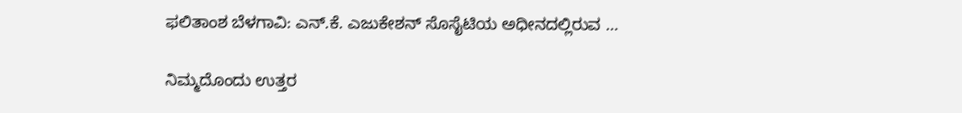ಫಲಿತಾಂಶ ಬೆಳಗಾವಿ: ಎನ್.ಕೆ. ಎಜುಕೇಶನ್ ಸೊಸೈಟಿಯ ಅಧೀನದಲ್ಲಿರುವ …

ನಿಮ್ಮದೊಂದು ಉತ್ತರ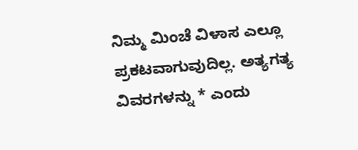ನಿಮ್ಮ ಮಿಂಚೆ ವಿಳಾಸ ಎಲ್ಲೂ ಪ್ರಕಟವಾಗುವುದಿಲ್ಲ. ಅತ್ಯಗತ್ಯ ವಿವರಗಳನ್ನು * ಎಂದು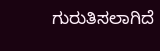ಗುರುತಿಸಲಾಗಿದೆ